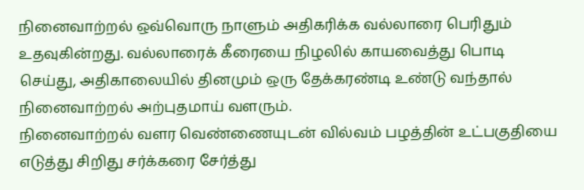நினைவாற்றல் ஒவ்வொரு நாளும் அதிகரிக்க வல்லாரை பெரிதும் உதவுகின்றது. வல்லாரைக் கீரையை நிழலில் காயவைத்து பொடி செய்து, அதிகாலையில் தினமும் ஒரு தேக்கரண்டி உண்டு வந்தால் நினைவாற்றல் அற்புதமாய் வளரும்.
நினைவாற்றல் வளர வெண்ணையுடன் வில்வம் பழத்தின் உட்பகுதியை எடுத்து சிறிது சர்க்கரை சேர்த்து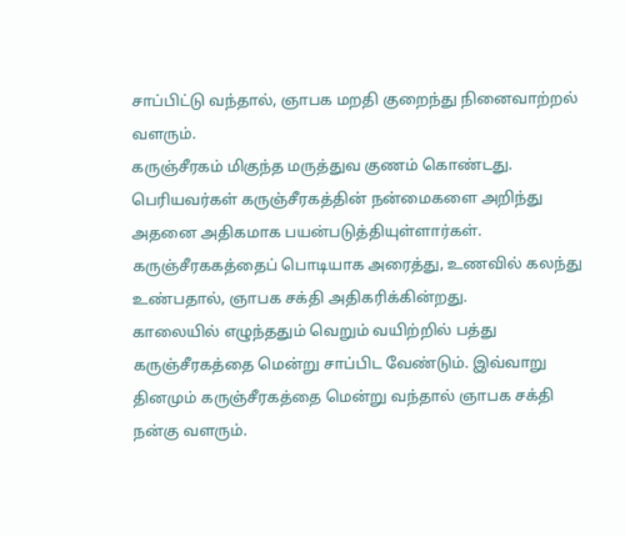சாப்பிட்டு வந்தால், ஞாபக மறதி குறைந்து நினைவாற்றல் வளரும்.
கருஞ்சீரகம் மிகுந்த மருத்துவ குணம் கொண்டது. பெரியவர்கள் கருஞ்சீரகத்தின் நன்மைகளை அறிந்து அதனை அதிகமாக பயன்படுத்தியுள்ளார்கள். கருஞ்சீரககத்தைப் பொடியாக அரைத்து, உணவில் கலந்து உண்பதால், ஞாபக சக்தி அதிகரிக்கின்றது.
காலையில் எழுந்ததும் வெறும் வயிற்றில் பத்து கருஞ்சீரகத்தை மென்று சாப்பிட வேண்டும். இவ்வாறு தினமும் கருஞ்சீரகத்தை மென்று வந்தால் ஞாபக சக்தி நன்கு வளரும்.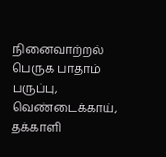நினைவாற்றல் பெருக பாதாம் பருப்பு, வெண்டைக்காய், தக்காளி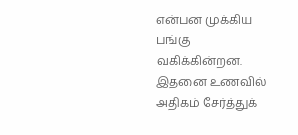என்பன முக்கிய பங்கு வகிக்கின்றன. இதனை உணவில் அதிகம் சேர்த்துக்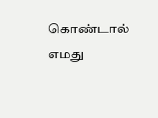கொண்டால் எமது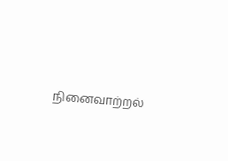நினைவாற்றல்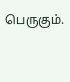பெருகும்.